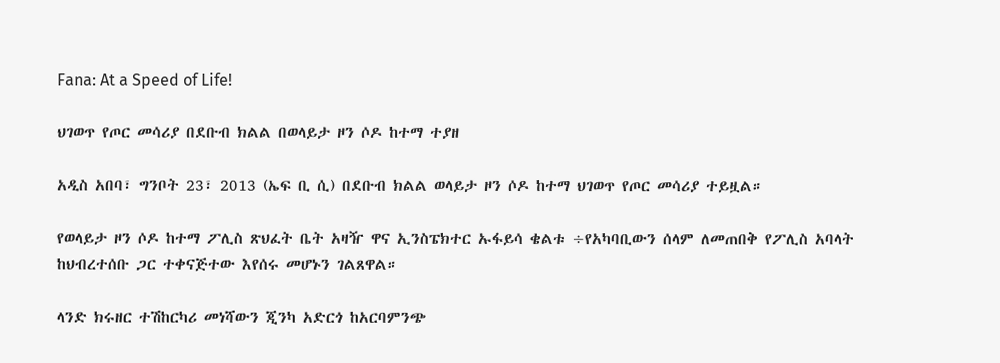Fana: At a Speed of Life!

ህገወጥ የጦር መሳሪያ በደቡብ ክልል በወላይታ ዞን ሶዶ ከተማ ተያዘ

አዲስ አበባ፣ ግንቦት 23፣ 2013 (ኤፍ ቢ ሲ) በደቡብ ክልል ወላይታ ዞን ሶዶ ከተማ ህገወጥ የጦር መሳሪያ ተይዟል።

የወላይታ ዞን ሶዶ ከተማ ፖሊስ ጽህፈት ቤት አዛዥ ዋና ኢንስፔክተር ኡፋይሳ ቄልቱ ÷የአካባቢውን ሰላም ለመጠበቅ የፖሊስ አባላት ከህብረተሰቡ ጋር ተቀናጅተው እየሰሩ መሆኑን ገልጸዋል።

ላንድ ክሩዘር ተሽከርካሪ መነሻውን ጂንካ አድርጎ ከአርባምንጭ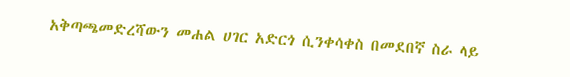አቅጣጫመድረሻውን መሐል ሀገር አድርጎ ሲንቀሳቀስ በመደበኛ ስራ ላይ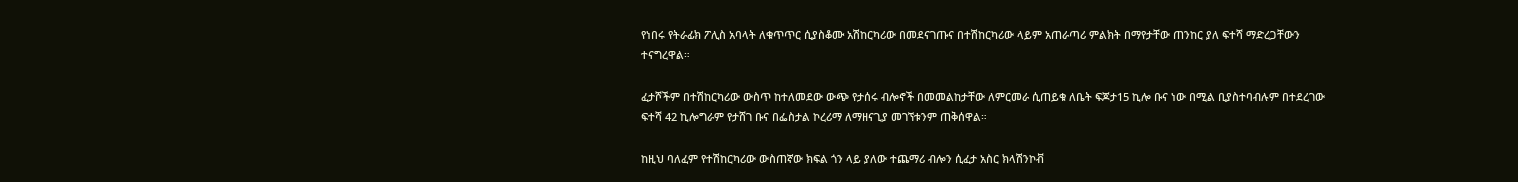የነበሩ የትራፊክ ፖሊስ አባላት ለቁጥጥር ሲያስቆሙ አሽከርካሪው በመደናገጡና በተሽከርካሪው ላይም አጠራጣሪ ምልክት በማየታቸው ጠንከር ያለ ፍተሻ ማድረጋቸውን ተናግረዋል።

ፈታሾችም በተሽከርካሪው ውስጥ ከተለመደው ውጭ የታሰሩ ብሎኖች በመመልከታቸው ለምርመራ ሲጠይቁ ለቤት ፍጆታ15 ኪሎ ቡና ነው በሚል ቢያስተባብሉም በተደረገው ፍተሻ 42 ኪሎግራም የታሸገ ቡና በፌስታል ኮረሪማ ለማዘናጊያ መገኘቱንም ጠቅሰዋል።

ከዚህ ባለፈም የተሽከርካሪው ውስጠኛው ክፍል ጎን ላይ ያለው ተጨማሪ ብሎን ሲፈታ አስር ክላሽንኮቭ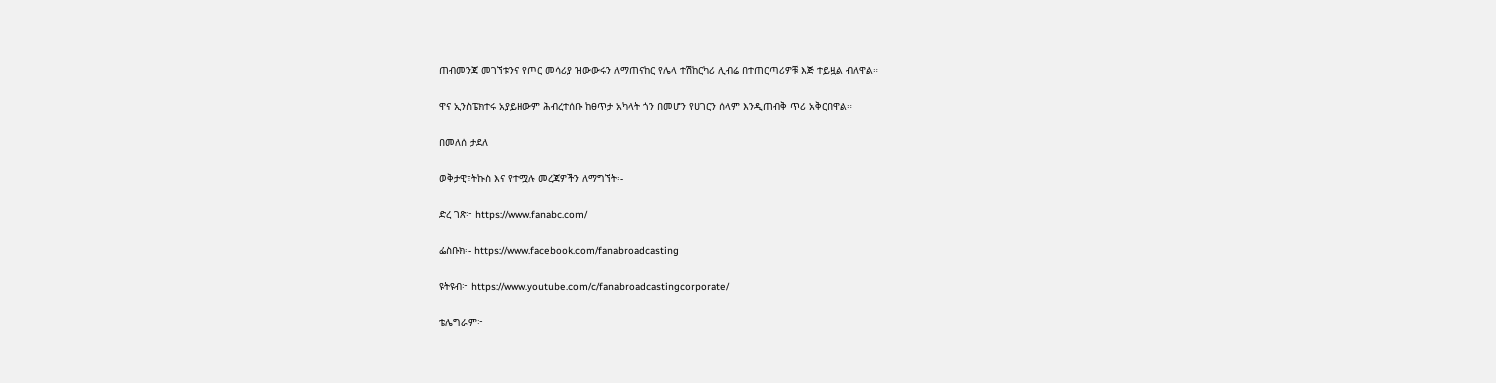ጠብመንጃ መገኘቱንና የጦር መሳሪያ ዝውውሩን ለማጠናከር የሌላ ተሽከርካሪ ሊብሬ በተጠርጣሪዎቹ እጅ ተይዟል ብለዋል።

ዋና ኢንስፔክተሩ አያይዘውም ሕብረተሰቡ ከፀጥታ አካላት ጎን በመሆን የሀገርን ሰላም እንዲጠብቅ ጥሪ አቅርበዋል።

በመለሰ ታደለ

ወቅታዊ፣ትኩስ እና የተሟሉ መረጃዎችን ለማግኘት፡-

ድረ ገጽ፦ https://www.fanabc.com/

ፌስቡክ፡- https://www.facebook.com/fanabroadcasting

ዩትዩብ፦ https://www.youtube.com/c/fanabroadcastingcorporate/

ቴሌግራም፦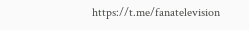https://t.me/fanatelevision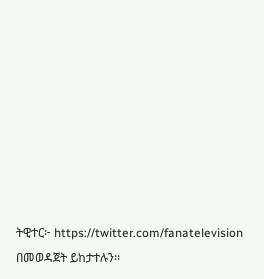ትዊተር፦ https://twitter.com/fanatelevision በመወዳጀት ይከታተሉን፡፡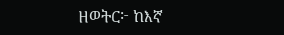ዘወትር፦ ከእኛ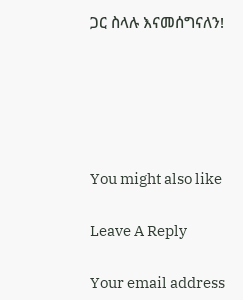ጋር ስላሉ እናመሰግናለን!





You might also like

Leave A Reply

Your email address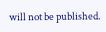will not be published.